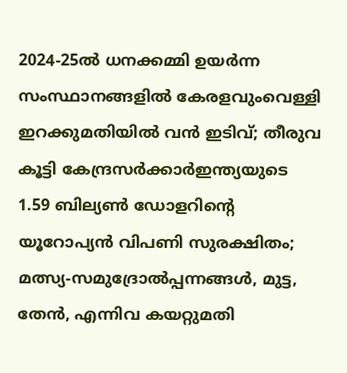2024-25ൽ ധനക്കമ്മി ഉയർന്ന സംസ്ഥാനങ്ങളിൽ കേരളവുംവെള്ളി ഇറക്കുമതിയില്‍ വന്‍ ഇടിവ്; തീരുവ കൂട്ടി കേന്ദ്രസർക്കാർഇന്ത്യയുടെ 1.59 ബില്യൺ ഡോളറിന്റെ യൂറോപ്യൻ വിപണി സുരക്ഷിതം; മത്സ്യ-സമുദ്രോല്‍പ്പന്നങ്ങള്‍, മുട്ട, തേന്‍, എന്നിവ കയറ്റുമതി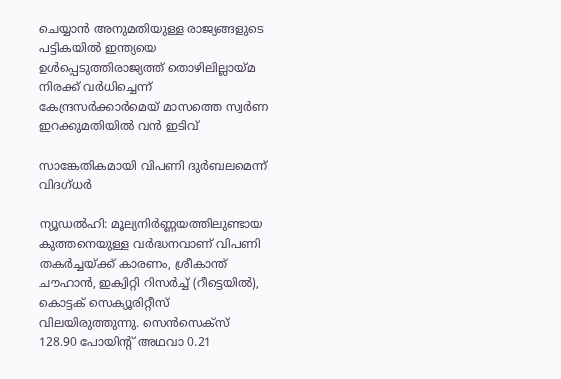ചെയ്യാന്‍ അനുമതിയുള്ള രാജ്യങ്ങളുടെ പട്ടികയില്‍ ഇന്ത്യയെ ഉള്‍പ്പെടുത്തിരാജ്യത്ത് തൊഴിലില്ലായ്മ നിരക്ക് വർധിച്ചെന്ന് കേന്ദ്രസർക്കാർമെയ് മാസത്തെ സ്വർണ ഇറക്കുമതിയില്‍ വന്‍ ഇടിവ്

സാങ്കേതികമായി വിപണി ദുര്‍ബലമെന്ന് വിദഗ്ധര്‍

ന്യൂഡല്‍ഹി: മൂല്യനിര്‍ണ്ണയത്തിലുണ്ടായ കുത്തനെയുള്ള വര്‍ദ്ധനവാണ് വിപണി തകര്‍ച്ചയ്ക്ക് കാരണം, ശ്രീകാന്ത് ചൗഹാന്‍, ഇക്വിറ്റി റിസര്‍ച്ച് (റീട്ടെയില്‍), കൊട്ടക് സെക്യൂരിറ്റീസ് വിലയിരുത്തുന്നു. സെന്‍സെക്സ് 128.90 പോയിന്റ് അഥവാ 0.21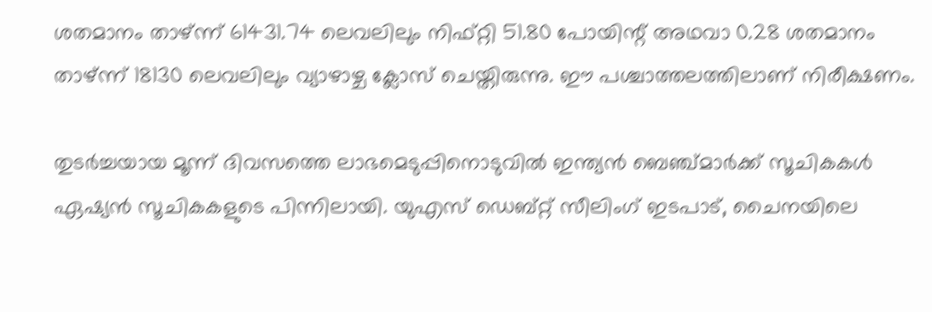ശതമാനം താഴ്ന്ന് 61431.74 ലെവലിലും നിഫ്റ്റി 51.80 പോയിന്റ് അഥവാ 0.28 ശതമാനം താഴ്ന്ന് 18130 ലെവലിലും വ്യാഴാഴ്ച ക്ലോസ് ചെയ്തിരുന്നു. ഈ പശ്ചാത്തലത്തിലാണ് നിരീക്ഷണം.

തുടര്‍ച്ചയായ മൂന്ന് ദിവസത്തെ ലാഭമെടുപ്പിനൊടുവില്‍ ഇന്ത്യന്‍ ബെഞ്ച്മാര്‍ക്ക് സൂചികകള്‍ ഏഷ്യന്‍ സൂചികകളുടെ പിന്നിലായി. യുഎസ് ഡെബ്റ്റ് സീലിംഗ് ഇടപാട്, ചൈനയിലെ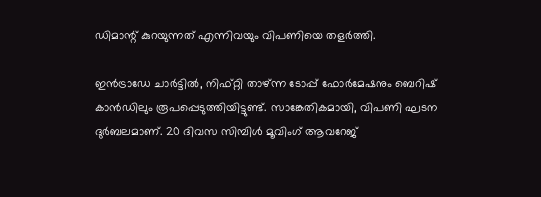ഡിമാന്റ് കുറയുന്നത് എന്നിവയും വിപണിയെ തളര്‍ത്തി.

ഇന്‍ട്രാഡേ ചാര്‍ട്ടില്‍, നിഫ്റ്റി താഴ്ന്ന ടോപ്പ് ഫോര്‍മേഷനും ബെറിഷ് കാന്‍ഡിലും രൂപപ്പെടുത്തിയിട്ടുണ്ട്. സാങ്കേതികമായി, വിപണി ഘടന ദുര്‍ബലമാണ്. 20 ദിവസ സിമ്പിള്‍ മൂവിംഗ് ആവറേജ്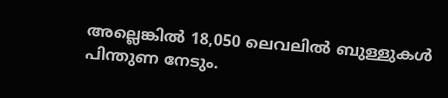അല്ലെങ്കില്‍ 18,050 ലെവലില്‍ ബുള്ളുകള്‍ പിന്തുണ നേടും.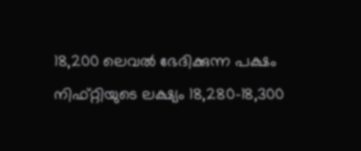18,200 ലെവല്‍ ഭേദിക്കുന്ന പക്ഷം നിഫ്റ്റിയുടെ ലക്ഷ്യം 18,280-18,300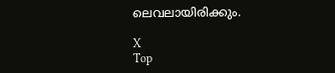ലെവലായിരിക്കും.

X
Top